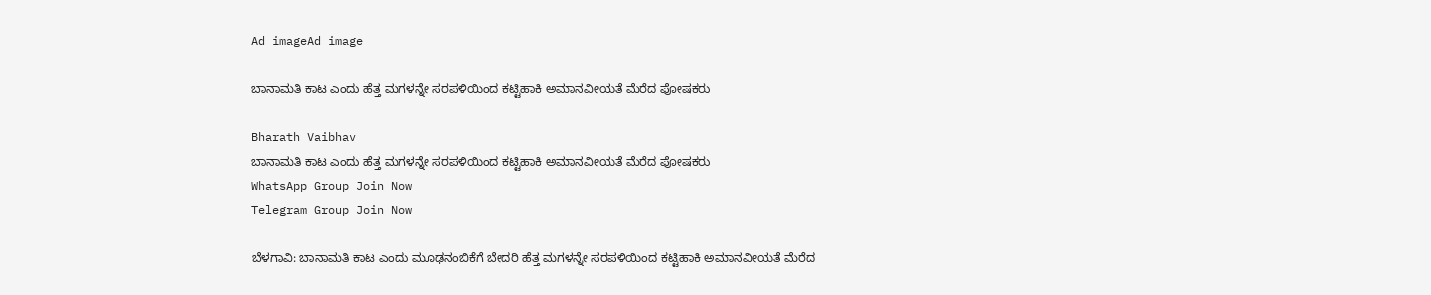Ad imageAd image

ಬಾನಾಮತಿ ಕಾಟ ಎಂದು ಹೆತ್ತ ಮಗಳನ್ನೇ ಸರಪಳಿಯಿಂದ ಕಟ್ಟಿಹಾಕಿ ಅಮಾನವೀಯತೆ ಮೆರೆದ ಪೋಷಕರು

Bharath Vaibhav
ಬಾನಾಮತಿ ಕಾಟ ಎಂದು ಹೆತ್ತ ಮಗಳನ್ನೇ ಸರಪಳಿಯಿಂದ ಕಟ್ಟಿಹಾಕಿ ಅಮಾನವೀಯತೆ ಮೆರೆದ ಪೋಷಕರು
WhatsApp Group Join Now
Telegram Group Join Now

ಬೆಳಗಾವಿ: ಬಾನಾಮತಿ ಕಾಟ ಎಂದು ಮೂಢನಂಬಿಕೆಗೆ ಬೇದರಿ ಹೆತ್ತ ಮಗಳನ್ನೇ ಸರಪಳಿಯಿಂದ ಕಟ್ಟಿಹಾಕಿ ಅಮಾನವೀಯತೆ ಮೆರೆದ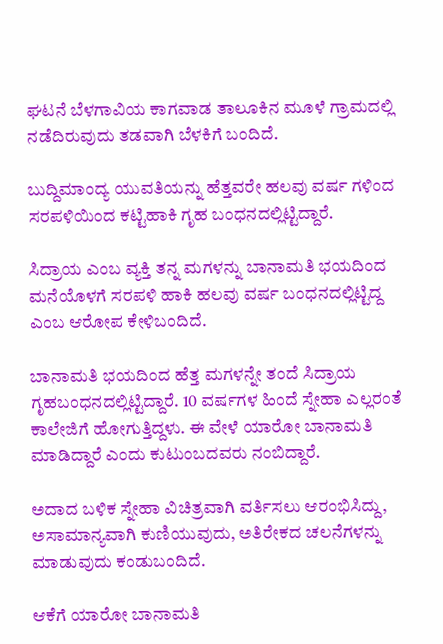ಘಟನೆ ಬೆಳಗಾವಿಯ ಕಾಗವಾಡ ತಾಲೂಕಿನ ಮೂಳೆ ಗ್ರಾಮದಲ್ಲಿ ನಡೆದಿರುವುದು ತಡವಾಗಿ ಬೆಳಕಿಗೆ ಬಂದಿದೆ.

ಬುದ್ದಿಮಾಂದ್ಯ ಯುವತಿಯನ್ನು ಹೆತ್ತವರೇ ಹಲವು ವರ್ಷ ಗಳಿಂದ ಸರಪಳಿಯಿಂದ ಕಟ್ಟಿಹಾಕಿ ಗೃಹ ಬಂಧನದಲ್ಲಿಟ್ಟಿದ್ದಾರೆ.

ಸಿದ್ರಾಯ ಎಂಬ ವ್ಯಕ್ತಿ ತನ್ನ ಮಗಳನ್ನು ಬಾನಾಮತಿ ಭಯದಿಂದ ಮನೆಯೊಳಗೆ ಸರಪಳಿ ಹಾಕಿ ಹಲವು ವರ್ಷ ಬಂಧನದಲ್ಲಿಟ್ಟಿದ್ದ ಎಂಬ ಆರೋಪ ಕೇಳಿಬಂದಿದೆ.

ಬಾನಾಮತಿ ಭಯದಿಂದ ಹೆತ್ತ ಮಗಳನ್ನೇ ತಂದೆ ಸಿದ್ರಾಯ ಗೃಹಬಂಧನದಲ್ಲಿಟ್ಟಿದ್ದಾರೆ. 10 ವರ್ಷಗಳ ಹಿಂದೆ ಸ್ನೇಹಾ ಎಲ್ಲರಂತೆ ಕಾಲೇಜಿಗೆ ಹೋಗುತ್ತಿದ್ದಳು. ಈ ವೇಳೆ ಯಾರೋ ಬಾನಾಮತಿ ಮಾಡಿದ್ದಾರೆ ಎಂದು ಕುಟುಂಬದವರು ನಂಬಿದ್ದಾರೆ.

ಅದಾದ ಬಳಿಕ ಸ್ನೇಹಾ ವಿಚಿತ್ರವಾಗಿ ವರ್ತಿಸಲು ಆರಂಭಿಸಿದ್ದು, ಅಸಾಮಾನ್ಯವಾಗಿ ಕುಣಿಯುವುದು, ಅತಿರೇಕದ ಚಲನೆಗಳನ್ನು ಮಾಡುವುದು ಕಂಡುಬಂದಿದೆ.

ಆಕೆಗೆ ಯಾರೋ ಬಾನಾಮತಿ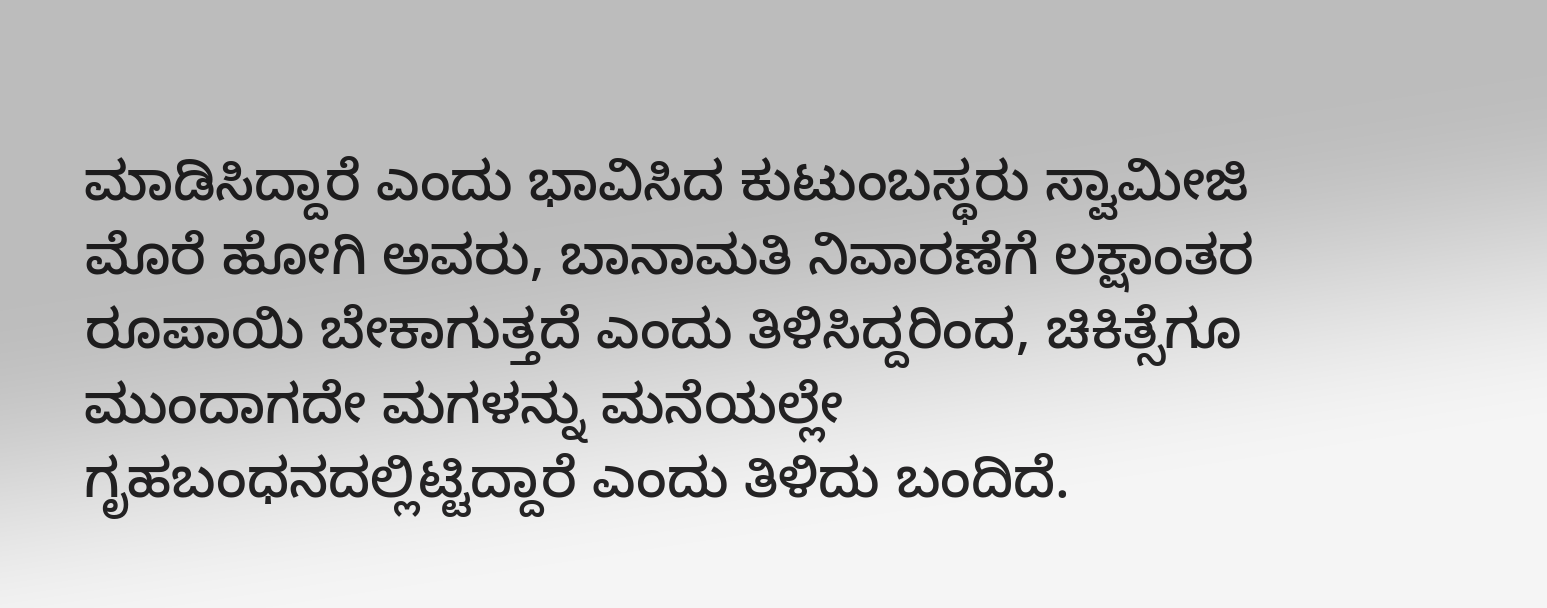ಮಾಡಿಸಿದ್ದಾರೆ ಎಂದು ಭಾವಿಸಿದ ಕುಟುಂಬಸ್ಥರು ಸ್ವಾಮೀಜಿ ಮೊರೆ ಹೋಗಿ ಅವರು, ಬಾನಾಮತಿ ನಿವಾರಣೆಗೆ ಲಕ್ಷಾಂತರ ರೂಪಾಯಿ ಬೇಕಾಗುತ್ತದೆ ಎಂದು ತಿಳಿಸಿದ್ದರಿಂದ, ಚಿಕಿತ್ಸೆಗೂ ಮುಂದಾಗದೇ ಮಗಳನ್ನು ಮನೆಯಲ್ಲೇ ಗೃಹಬಂಧನದಲ್ಲಿಟ್ಟಿದ್ದಾರೆ ಎಂದು ತಿಳಿದು ಬಂದಿದೆ.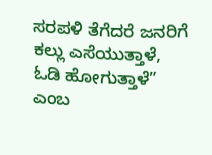ಸರಪಳಿ ತೆಗೆದರೆ ಜನರಿಗೆ ಕಲ್ಲು ಎಸೆಯುತ್ತಾಳೆ, ಓಡಿ ಹೋಗುತ್ತಾಳೆ” ಎಂಬ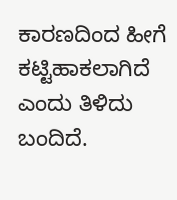ಕಾರಣದಿಂದ ಹೀಗೆ ಕಟ್ಟಿಹಾಕಲಾಗಿದೆ ಎಂದು‌ ತಿಳಿದು ಬಂದಿದೆ.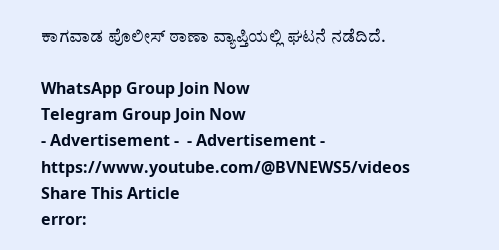ಕಾಗವಾಡ ಪೊಲೀಸ್ ಠಾಣಾ ವ್ಯಾಪ್ತಿಯಲ್ಲಿ ಘಟನೆ ನಡೆದಿದೆ.

WhatsApp Group Join Now
Telegram Group Join Now
- Advertisement -  - Advertisement -  https://www.youtube.com/@BVNEWS5/videos
Share This Article
error: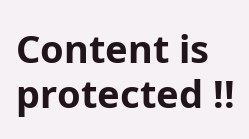Content is protected !!